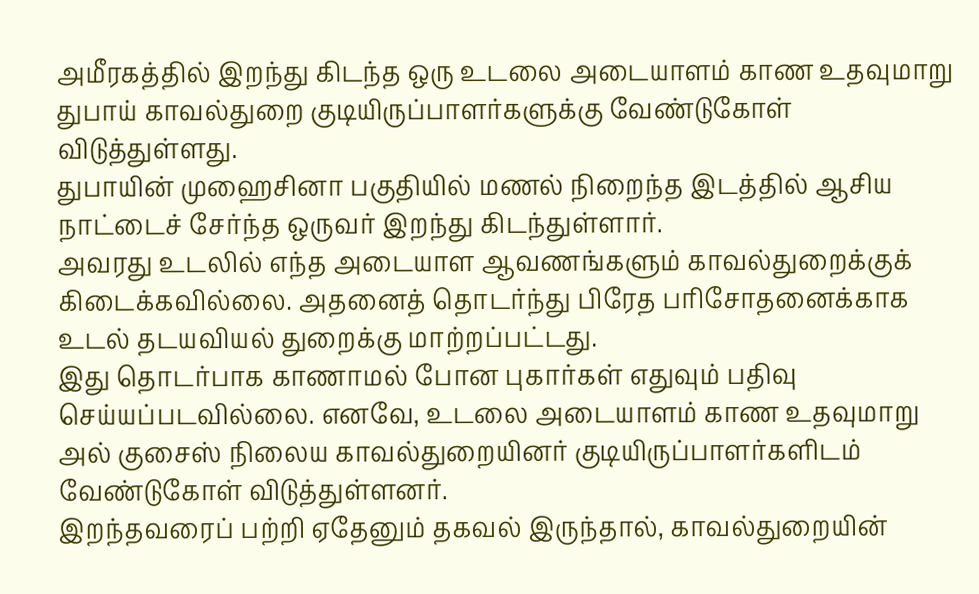அமீரகத்தில் இறந்து கிடந்த ஒரு உடலை அடையாளம் காண உதவுமாறு துபாய் காவல்துறை குடியிருப்பாளர்களுக்கு வேண்டுகோள் விடுத்துள்ளது.
துபாயின் முஹைசினா பகுதியில் மணல் நிறைந்த இடத்தில் ஆசிய நாட்டைச் சேர்ந்த ஒருவர் இறந்து கிடந்துள்ளார்.
அவரது உடலில் எந்த அடையாள ஆவணங்களும் காவல்துறைக்குக் கிடைக்கவில்லை. அதனைத் தொடர்ந்து பிரேத பரிசோதனைக்காக உடல் தடயவியல் துறைக்கு மாற்றப்பட்டது.
இது தொடர்பாக காணாமல் போன புகார்கள் எதுவும் பதிவு செய்யப்படவில்லை. எனவே, உடலை அடையாளம் காண உதவுமாறு அல் குசைஸ் நிலைய காவல்துறையினர் குடியிருப்பாளர்களிடம் வேண்டுகோள் விடுத்துள்ளனர்.
இறந்தவரைப் பற்றி ஏதேனும் தகவல் இருந்தால், காவல்துறையின்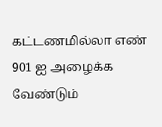கட்டணமில்லா எண் 901 ஐ அழைக்க வேண்டும்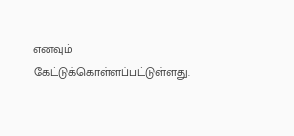எனவும் கேட்டுக்கொள்ளப்பட்டுள்ளது.